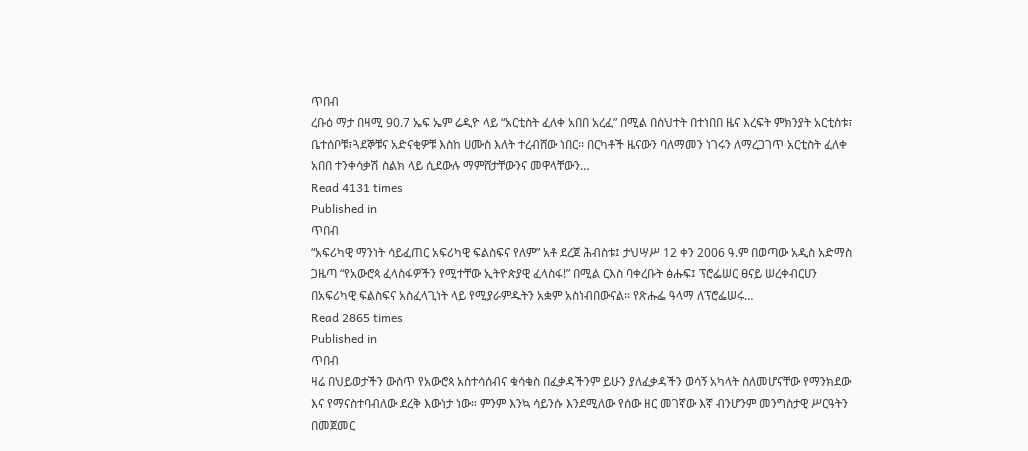ጥበብ
ረቡዕ ማታ በዛሚ 90.7 ኤፍ ኤም ሬዲዮ ላይ “አርቲስት ፈለቀ አበበ አረፈ” በሚል በስህተት በተነበበ ዜና እረፍት ምክንያት አርቲስቱ፣ ቤተሰቦቹ፣ጓደኞቹና አድናቂዎቹ እስከ ሀሙስ እለት ተረብሸው ነበር፡፡ በርካቶች ዜናውን ባለማመን ነገሩን ለማረጋገጥ አርቲስት ፈለቀ አበበ ተንቀሳቃሽ ስልክ ላይ ሲደውሉ ማምሸታቸውንና መዋላቸውን…
Read 4131 times
Published in
ጥበብ
“አፍሪካዊ ማንነት ሳይፈጠር አፍሪካዊ ፍልስፍና የለም” አቶ ደረጀ ሕብስቱ፤ ታህሣሥ 12 ቀን 2006 ዓ.ም በወጣው አዲስ አድማስ ጋዜጣ “የአውሮጳ ፈላስፋዎችን የሚተቸው ኢትዮጵያዊ ፈላስፋ!” በሚል ርእስ ባቀረቡት ፅሑፍ፤ ፕሮፌሠር ፀናይ ሠረቀብርሀን በአፍሪካዊ ፍልስፍና አስፈላጊነት ላይ የሚያራምዱትን አቋም አስነብበውናል፡፡ የጽሑፌ ዓላማ ለፕሮፌሠሩ…
Read 2865 times
Published in
ጥበብ
ዛሬ በህይወታችን ውስጥ የአውሮጳ አስተሳሰብና ቁሳቁስ በፈቃዳችንም ይሁን ያለፈቃዳችን ወሳኝ አካላት ስለመሆናቸው የማንክደው እና የማናስተባብለው ደረቅ እውነታ ነው። ምንም እንኳ ሳይንሱ እንደሚለው የሰው ዘር መገኛው እኛ ብንሆንም መንግስታዊ ሥርዓትን በመጀመር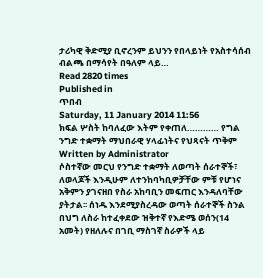ታሪካዊ ቅድሚያ ቢኖረንም ይህንን የበላይነት የአስተሳሰብ ብልጫ በማሳየት በዓለም ላይ…
Read 2820 times
Published in
ጥበብ
Saturday, 11 January 2014 11:56
ክፍል ሦስት ከባለፈው እትም የቀጠለ………… የግል ንግድ ተቋማት ማህበራዊ ሃላፊነትና የህጻናት ጥቅም
Written by Administrator
ሶስተኛው መርህ የንግድ ተቋማት ለወጣት ሰራተኞች፣ ለወላጆች እንዲሁም ለተንከባካቢዎቻቸው ምቹ የሆነና አቅምን ያገናዘበ የስራ አከባቢን መፍጠር እንዳለባቸው ያትታል፡፡ ሰነዱ እንደሚያስረዳው ወጣት ሰራተኞች ስንል በህግ ለስራ ከተፈቀደው ዝቅተኛ የእድሜ ወሰን(14 አመት) የዘለሉና በገቢ ማስገኛ ስራዎች ላይ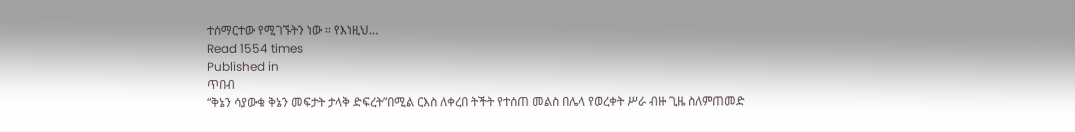ተሰማርተው የሚገኙትን ነው ፡፡ የእነዚህ…
Read 1554 times
Published in
ጥበብ
“ቅኔን ሳያውቁ ቅኔን መፍታት ታላቅ ድፍረት”በሚል ርእስ ለቀረበ ትችት የተሰጠ መልስ በሌላ የወረቀት ሥራ ብዙ ጊዜ ስለምጠመድ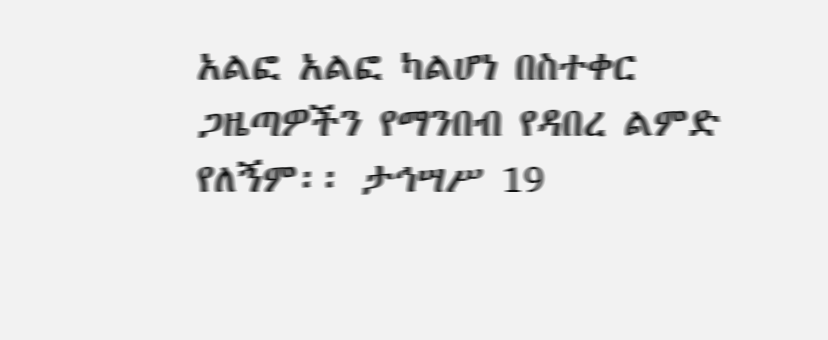አልፎ አልፎ ካልሆነ በስተቀር ጋዜጣዎችን የማንበብ የዳበረ ልምድ የለኝም፡፡ ታኅሣሥ 19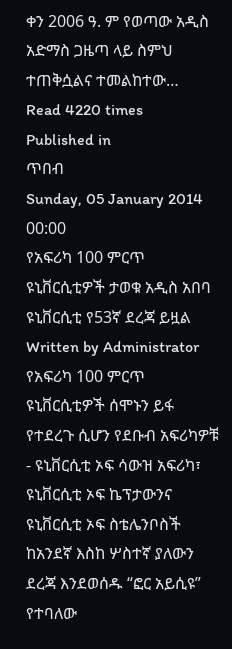ቀን 2006 ዓ. ም የወጣው አዲስ አድማስ ጋዜጣ ላይ ስምህ ተጠቅሷልና ተመልከተው…
Read 4220 times
Published in
ጥበብ
Sunday, 05 January 2014 00:00
የአፍሪካ 100 ምርጥ ዩኒቨርሲቲዎች ታወቁ አዲስ አበባ ዩኒቨርሲቲ የ53ኛ ደረጃ ይዟል
Written by Administrator
የአፍሪካ 100 ምርጥ ዩኒቨርሲቲዎች ሰሞኑን ይፋ የተደረጉ ሲሆን የደቡብ አፍሪካዎቹ - ዩኒቨርሲቲ ኦፍ ሳውዝ አፍሪካ፣ ዩኒቨርሲቲ ኦፍ ኬፕታውንና ዩኒቨርሲቲ ኦፍ ስቴሌንቦስች ከአንደኛ እስከ ሦስተኛ ያለውን ደረጃ እንደወሰዱ “ፎር አይሲዩ” የተባለው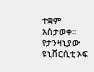ተቋም አስታወቀ፡፡የታንዛኒያው ዩኒቨርሲቲ ኦፍ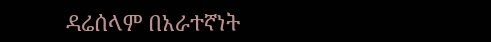ዳሬሰላም በአራተኛነት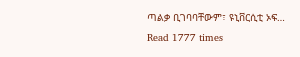ጣልቃ ቢገባባቸውም፣ ዩኒቨርሲቲ ኦፍ…
Read 1777 times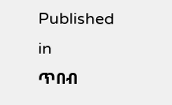Published in
ጥበብ